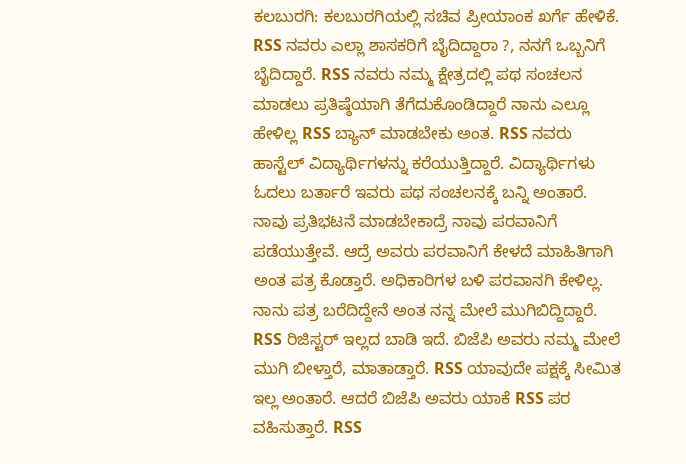ಕಲಬುರಗಿ: ಕಲಬುರಗಿಯಲ್ಲಿ ಸಚಿವ ಪ್ರೀಯಾಂಕ ಖರ್ಗೆ ಹೇಳಿಕೆ. RSS ನವರು ಎಲ್ಲಾ ಶಾಸಕರಿಗೆ ಬೈದಿದ್ದಾರಾ ?, ನನಗೆ ಒಬ್ಬನಿಗೆ ಬೈದಿದ್ದಾರೆ. RSS ನವರು ನಮ್ಮ ಕ್ಷೇತ್ರದಲ್ಲಿ ಪಥ ಸಂಚಲನ ಮಾಡಲು ಪ್ರತಿಷ್ಠೆಯಾಗಿ ತೆಗೆದುಕೊಂಡಿದ್ದಾರೆ ನಾನು ಎಲ್ಲೂ ಹೇಳಿಲ್ಲ RSS ಬ್ಯಾನ್ ಮಾಡಬೇಕು ಅಂತ. RSS ನವರು ಹಾಸ್ಟೆಲ್ ವಿದ್ಯಾರ್ಥಿಗಳನ್ನು ಕರೆಯುತ್ತಿದ್ದಾರೆ. ವಿದ್ಯಾರ್ಥಿಗಳು ಓದಲು ಬರ್ತಾರೆ ಇವರು ಪಥ ಸಂಚಲನಕ್ಕೆ ಬನ್ನಿ ಅಂತಾರೆ. ನಾವು ಪ್ರತಿಭಟನೆ ಮಾಡಬೇಕಾದ್ರೆ ನಾವು ಪರವಾನಿಗೆ ಪಡೆಯುತ್ತೇವೆ. ಆದ್ರೆ ಅವರು ಪರವಾನಿಗೆ ಕೇಳದೆ ಮಾಹಿತಿಗಾಗಿ ಅಂತ ಪತ್ರ ಕೊಡ್ತಾರೆ. ಅಧಿಕಾರಿಗಳ ಬಳಿ ಪರವಾನಗಿ ಕೇಳಿಲ್ಲ. ನಾನು ಪತ್ರ ಬರೆದಿದ್ದೇನೆ ಅಂತ ನನ್ನ ಮೇಲೆ ಮುಗಿಬಿದ್ದಿದ್ದಾರೆ. RSS ರಿಜಿಸ್ಟರ್ ಇಲ್ಲದ ಬಾಡಿ ಇದೆ. ಬಿಜೆಪಿ ಅವರು ನಮ್ಮ ಮೇಲೆ ಮುಗಿ ಬೀಳ್ತಾರೆ, ಮಾತಾಡ್ತಾರೆ. RSS ಯಾವುದೇ ಪಕ್ಷಕ್ಕೆ ಸೀಮಿತ ಇಲ್ಲ ಅಂತಾರೆ. ಆದರೆ ಬಿಜೆಪಿ ಅವರು ಯಾಕೆ RSS ಪರ ವಹಿಸುತ್ತಾರೆ. RSS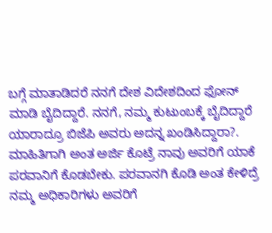ಬಗ್ಗೆ ಮಾತಾಡಿದರೆ ನನಗೆ ದೇಶ ವಿದೇಶದಿಂದ ಫೋನ್ ಮಾಡಿ ಬೈದಿದ್ದಾರೆ. ನನಗೆ, ನಮ್ಮ ಕುಟುಂಬಕ್ಕೆ ಬೈದಿದ್ದಾರೆ ಯಾರಾದ್ರೂ ಬಿಜೆಪಿ ಅವರು ಅದನ್ನ ಖಂಡಿಸಿದ್ದಾರಾ?. ಮಾಹಿತಿಗಾಗಿ ಅಂತ ಅರ್ಜಿ ಕೊಟ್ರೆ ನಾವು ಅವರಿಗೆ ಯಾಕೆ ಪರವಾನಿಗೆ ಕೊಡಬೇಕು. ಪರವಾನಗಿ ಕೊಡಿ ಅಂತ ಕೇಳಿದ್ರೆ ನಮ್ಮ ಅಧಿಕಾರಿಗಳು ಅವರಿಗೆ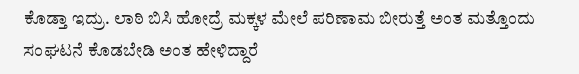ಕೊಡ್ತಾ ಇದ್ರು. ಲಾಠಿ ಬಿಸಿ ಹೋದ್ರೆ ಮಕ್ಕಳ ಮೇಲೆ ಪರಿಣಾಮ ಬೀರುತ್ತೆ ಅಂತ ಮತ್ತೊಂದು ಸಂಘಟನೆ ಕೊಡಬೇಡಿ ಅಂತ ಹೇಳಿದ್ದಾರೆ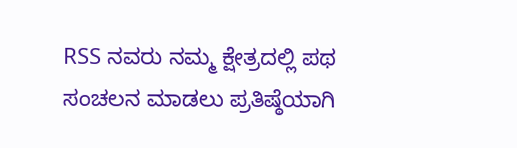RSS ನವರು ನಮ್ಮ ಕ್ಷೇತ್ರದಲ್ಲಿ ಪಥ ಸಂಚಲನ ಮಾಡಲು ಪ್ರತಿಷ್ಠೆಯಾಗಿ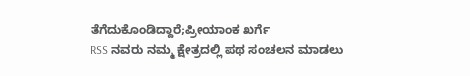ತೆಗೆದುಕೊಂಡಿದ್ದಾರೆ;ಪ್ರೀಯಾಂಕ ಖರ್ಗೆ
RSS ನವರು ನಮ್ಮ ಕ್ಷೇತ್ರದಲ್ಲಿ ಪಥ ಸಂಚಲನ ಮಾಡಲು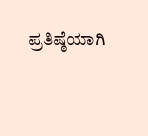ಪ್ರತಿಷ್ಠೆಯಾಗಿ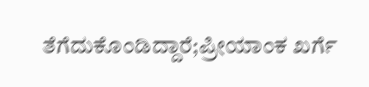ತೆಗೆದುಕೊಂಡಿದ್ದಾರೆ;ಪ್ರೀಯಾಂಕ ಖರ್ಗೆ